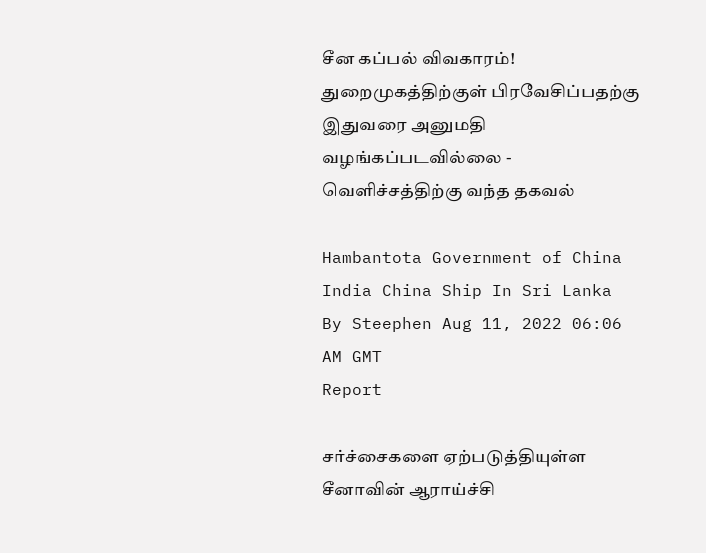சீன கப்பல் விவகாரம்! துறைமுகத்திற்குள் பிரவேசிப்பதற்கு இதுவரை அனுமதி வழங்கப்படவில்லை - வெளிச்சத்திற்கு வந்த தகவல்

Hambantota Government of China India China Ship In Sri Lanka
By Steephen Aug 11, 2022 06:06 AM GMT
Report

சர்ச்சைகளை ஏற்படுத்தியுள்ள சீனாவின் ஆராய்ச்சி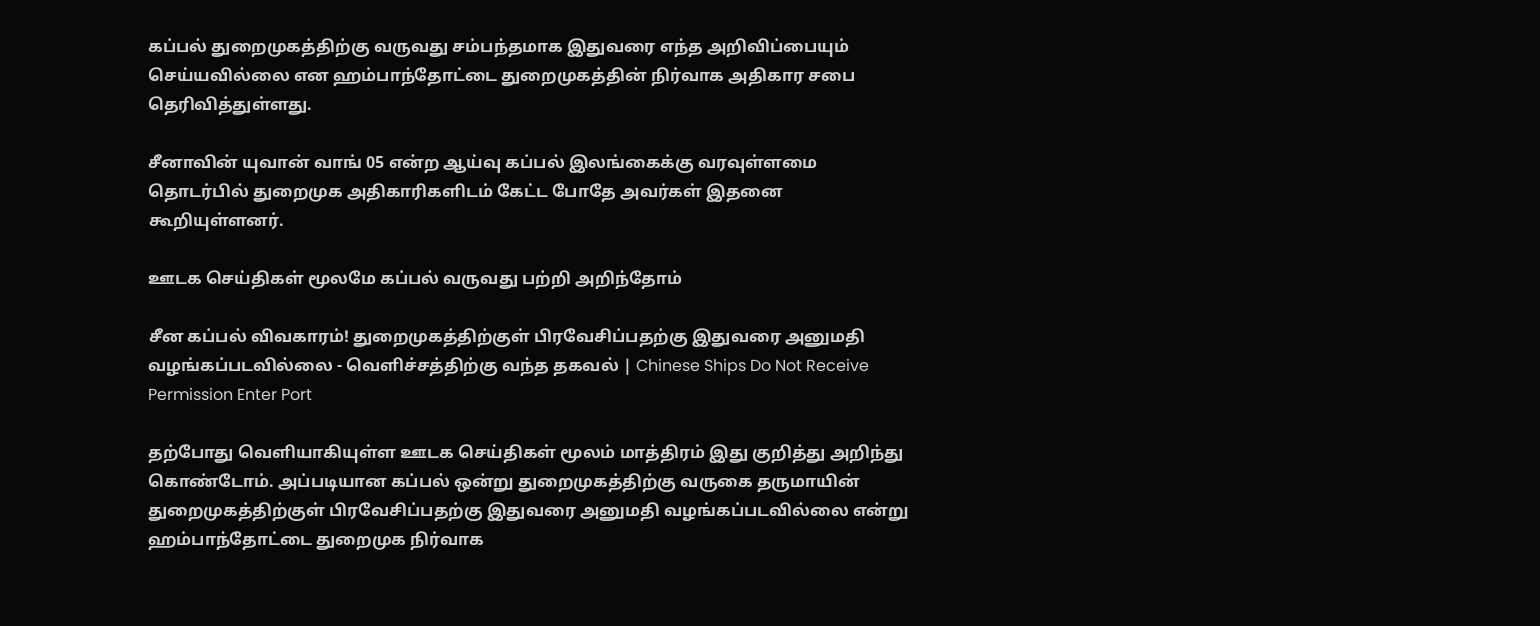கப்பல் துறைமுகத்திற்கு வருவது சம்பந்தமாக இதுவரை எந்த அறிவிப்பையும் செய்யவில்லை என ஹம்பாந்தோட்டை துறைமுகத்தின் நிர்வாக அதிகார சபை தெரிவித்துள்ளது.

சீனாவின் யுவான் வாங் 05 என்ற ஆய்வு கப்பல் இலங்கைக்கு வரவுள்ளமை தொடர்பில் துறைமுக அதிகாரிகளிடம் கேட்ட போதே அவர்கள் இதனை கூறியுள்ளனர்.

ஊடக செய்திகள் மூலமே கப்பல் வருவது பற்றி அறிந்தோம்

சீன கப்பல் விவகாரம்! துறைமுகத்திற்குள் பிரவேசிப்பதற்கு இதுவரை அனுமதி வழங்கப்படவில்லை - வெளிச்சத்திற்கு வந்த தகவல் | Chinese Ships Do Not Receive Permission Enter Port

தற்போது வெளியாகியுள்ள ஊடக செய்திகள் மூலம் மாத்திரம் இது குறித்து அறிந்து கொண்டோம். அப்படியான கப்பல் ஒன்று துறைமுகத்திற்கு வருகை தருமாயின் துறைமுகத்திற்குள் பிரவேசிப்பதற்கு இதுவரை அனுமதி வழங்கப்படவில்லை என்று ஹம்பாந்தோட்டை துறைமுக நிர்வாக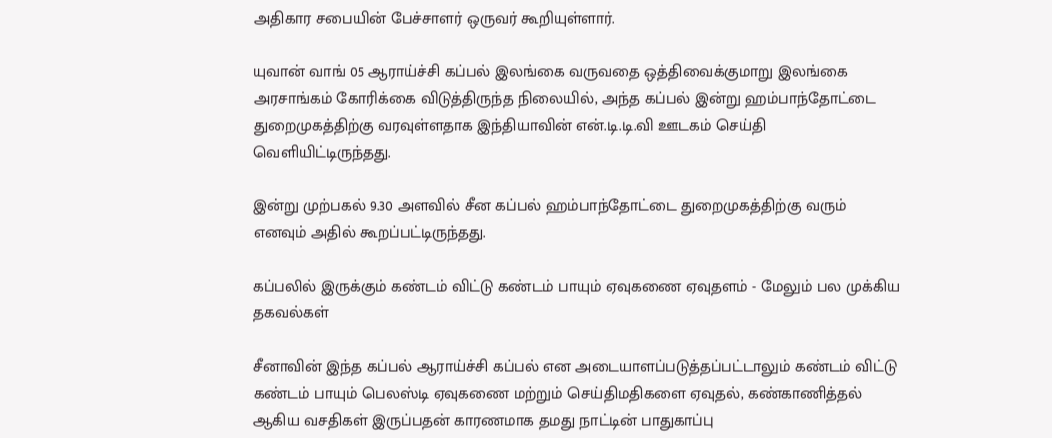அதிகார சபையின் பேச்சாளர் ஒருவர் கூறியுள்ளார்.

யுவான் வாங் 05 ஆராய்ச்சி கப்பல் இலங்கை வருவதை ஒத்திவைக்குமாறு இலங்கை அரசாங்கம் கோரிக்கை விடுத்திருந்த நிலையில், அந்த கப்பல் இன்று ஹம்பாந்தோட்டை துறைமுகத்திற்கு வரவுள்ளதாக இந்தியாவின் என்.டி.டி.வி ஊடகம் செய்தி வெளியிட்டிருந்தது.

இன்று முற்பகல் 9.30 அளவில் சீன கப்பல் ஹம்பாந்தோட்டை துறைமுகத்திற்கு வரும் எனவும் அதில் கூறப்பட்டிருந்தது.

கப்பலில் இருக்கும் கண்டம் விட்டு கண்டம் பாயும் ஏவுகணை ஏவுதளம் - மேலும் பல முக்கிய தகவல்கள்

சீனாவின் இந்த கப்பல் ஆராய்ச்சி கப்பல் என அடையாளப்படுத்தப்பட்டாலும் கண்டம் விட்டு கண்டம் பாயும் பெலஸ்டி ஏவுகணை மற்றும் செய்திமதிகளை ஏவுதல், கண்காணித்தல் ஆகிய வசதிகள் இருப்பதன் காரணமாக தமது நாட்டின் பாதுகாப்பு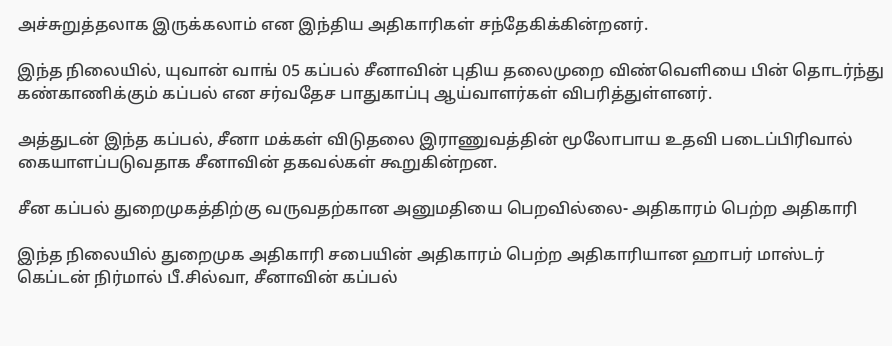அச்சுறுத்தலாக இருக்கலாம் என இந்திய அதிகாரிகள் சந்தேகிக்கின்றனர்.

இந்த நிலையில், யுவான் வாங் 05 கப்பல் சீனாவின் புதிய தலைமுறை விண்வெளியை பின் தொடர்ந்து கண்காணிக்கும் கப்பல் என சர்வதேச பாதுகாப்பு ஆய்வாளர்கள் விபரித்துள்ளனர்.

அத்துடன் இந்த கப்பல், சீனா மக்கள் விடுதலை இராணுவத்தின் மூலோபாய உதவி படைப்பிரிவால் கையாளப்படுவதாக சீனாவின் தகவல்கள் கூறுகின்றன.

சீன கப்பல் துறைமுகத்திற்கு வருவதற்கான அனுமதியை பெறவில்லை- அதிகாரம் பெற்ற அதிகாரி

இந்த நிலையில் துறைமுக அதிகாரி சபையின் அதிகாரம் பெற்ற அதிகாரியான ஹாபர் மாஸ்டர் கெப்டன் நிர்மால் பீ.சில்வா, சீனாவின் கப்பல்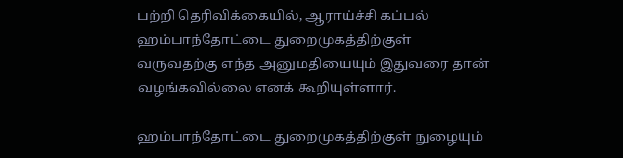பற்றி தெரிவிக்கையில், ஆராய்ச்சி கப்பல் ஹம்பாந்தோட்டை துறைமுகத்திற்குள் வருவதற்கு எந்த அனுமதியையும் இதுவரை தான் வழங்கவில்லை எனக் கூறியுள்ளார்.

ஹம்பாந்தோட்டை துறைமுகத்திற்குள் நுழையும்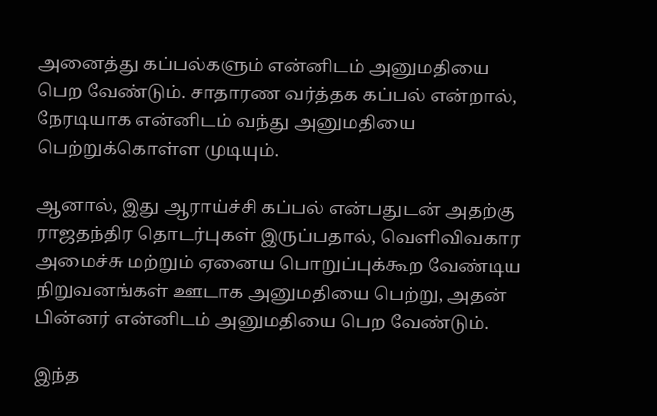அனைத்து கப்பல்களும் என்னிடம் அனுமதியை பெற வேண்டும். சாதாரண வர்த்தக கப்பல் என்றால், நேரடியாக என்னிடம் வந்து அனுமதியை பெற்றுக்கொள்ள முடியும்.

ஆனால், இது ஆராய்ச்சி கப்பல் என்பதுடன் அதற்கு ராஜதந்திர தொடர்புகள் இருப்பதால், வெளிவிவகார அமைச்சு மற்றும் ஏனைய பொறுப்புக்கூற வேண்டிய நிறுவனங்கள் ஊடாக அனுமதியை பெற்று, அதன் பின்னர் என்னிடம் அனுமதியை பெற வேண்டும்.

இந்த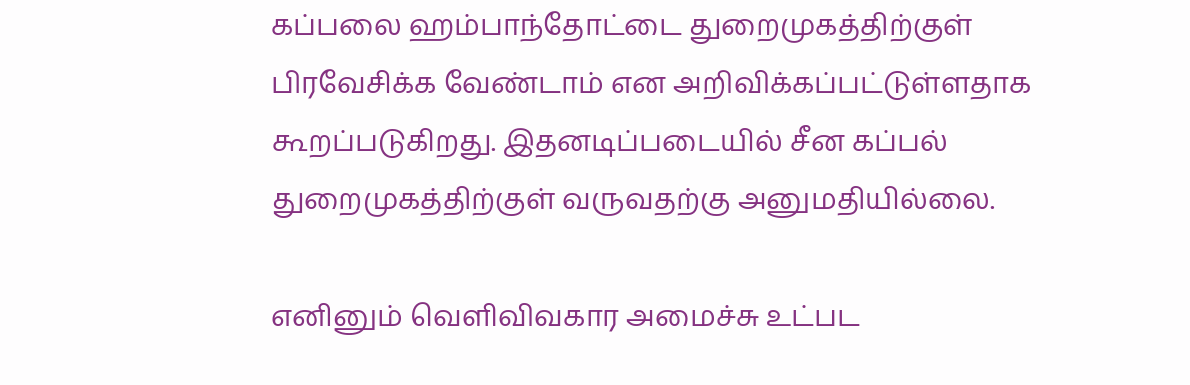கப்பலை ஹம்பாந்தோட்டை துறைமுகத்திற்குள் பிரவேசிக்க வேண்டாம் என அறிவிக்கப்பட்டுள்ளதாக கூறப்படுகிறது. இதனடிப்படையில் சீன கப்பல் துறைமுகத்திற்குள் வருவதற்கு அனுமதியில்லை.

எனினும் வெளிவிவகார அமைச்சு உட்பட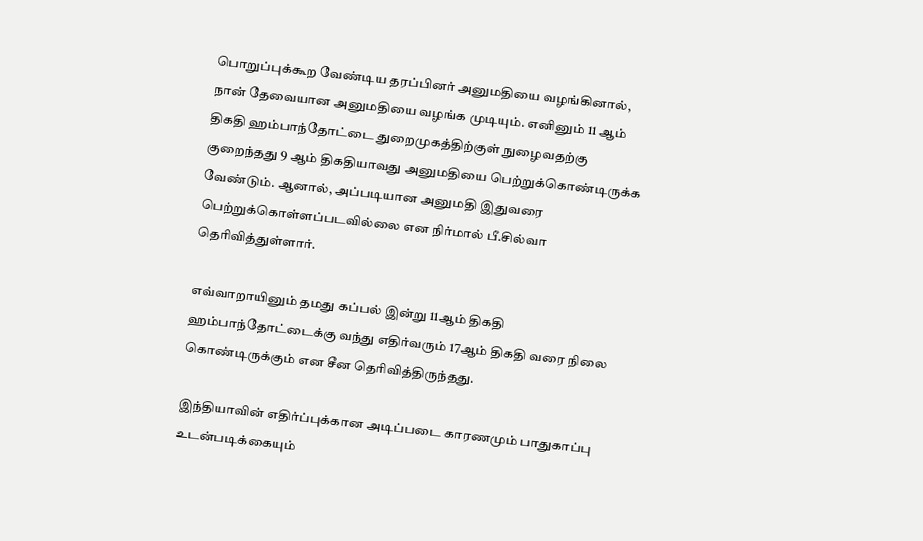பொறுப்புக்கூற வேண்டிய தரப்பினர் அனுமதியை வழங்கினால், நான் தேவையான அனுமதியை வழங்க முடியும். எனினும் 11 ஆம் திகதி ஹம்பாந்தோட்டை துறைமுகத்திற்குள் நுழைவதற்கு குறைந்தது 9 ஆம் திகதியாவது அனுமதியை பெற்றுக்கொண்டிருக்க வேண்டும். ஆனால், அப்படியான அனுமதி இதுவரை பெற்றுக்கொள்ளப்படவில்லை என நிர்மால் பீ.சில்வா தெரிவித்துள்ளார்.

எவ்வாறாயினும் தமது கப்பல் இன்று 11ஆம் திகதி ஹம்பாந்தோட்டைக்கு வந்து எதிர்வரும் 17ஆம் திகதி வரை நிலை கொண்டிருக்கும் என சீன தெரிவித்திருந்தது.

இந்தியாவின் எதிர்ப்புக்கான அடிப்படை காரணமும் பாதுகாப்பு உடன்படிக்கையும்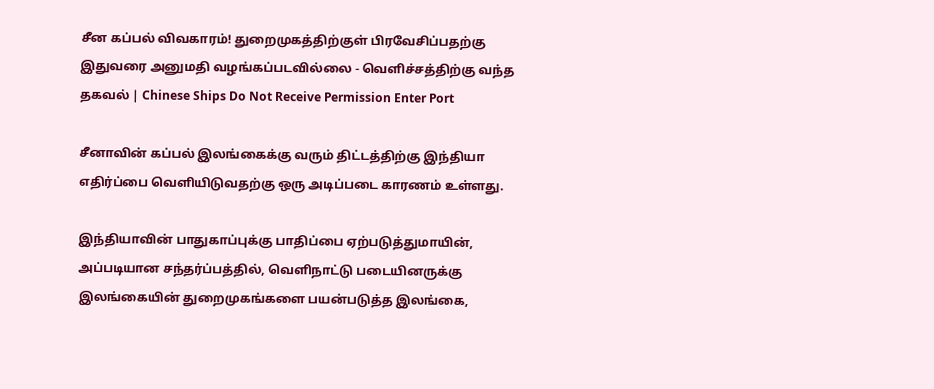சீன கப்பல் விவகாரம்! துறைமுகத்திற்குள் பிரவேசிப்பதற்கு இதுவரை அனுமதி வழங்கப்படவில்லை - வெளிச்சத்திற்கு வந்த தகவல் | Chinese Ships Do Not Receive Permission Enter Port

சீனாவின் கப்பல் இலங்கைக்கு வரும் திட்டத்திற்கு இந்தியா எதிர்ப்பை வெளியிடுவதற்கு ஒரு அடிப்படை காரணம் உள்ளது.

இந்தியாவின் பாதுகாப்புக்கு பாதிப்பை ஏற்படுத்துமாயின், அப்படியான சந்தர்ப்பத்தில், வெளிநாட்டு படையினருக்கு இலங்கையின் துறைமுகங்களை பயன்படுத்த இலங்கை,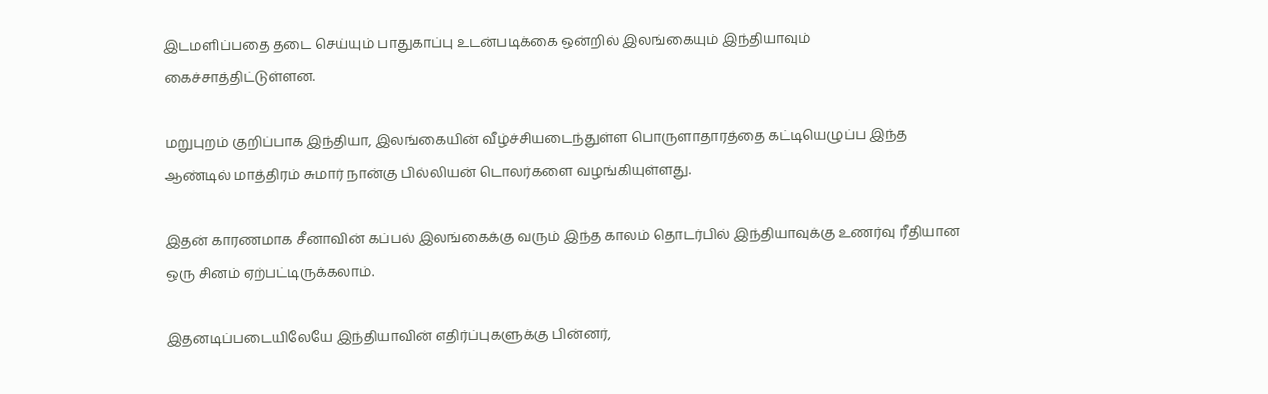இடமளிப்பதை தடை செய்யும் பாதுகாப்பு உடன்படிக்கை ஒன்றில் இலங்கையும் இந்தியாவும் கைச்சாத்திட்டுள்ளன.

மறுபுறம் குறிப்பாக இந்தியா, இலங்கையின் வீழ்ச்சியடைந்துள்ள பொருளாதாரத்தை கட்டியெழுப்ப இந்த ஆண்டில் மாத்திரம் சுமார் நான்கு பில்லியன் டொலர்களை வழங்கியுள்ளது.

இதன் காரணமாக சீனாவின் கப்பல் இலங்கைக்கு வரும் இந்த காலம் தொடர்பில் இந்தியாவுக்கு உணர்வு ரீதியான ஒரு சினம் ஏற்பட்டிருக்கலாம்.

இதனடிப்படையிலேயே இந்தியாவின் எதிர்ப்புகளுக்கு பின்னர்,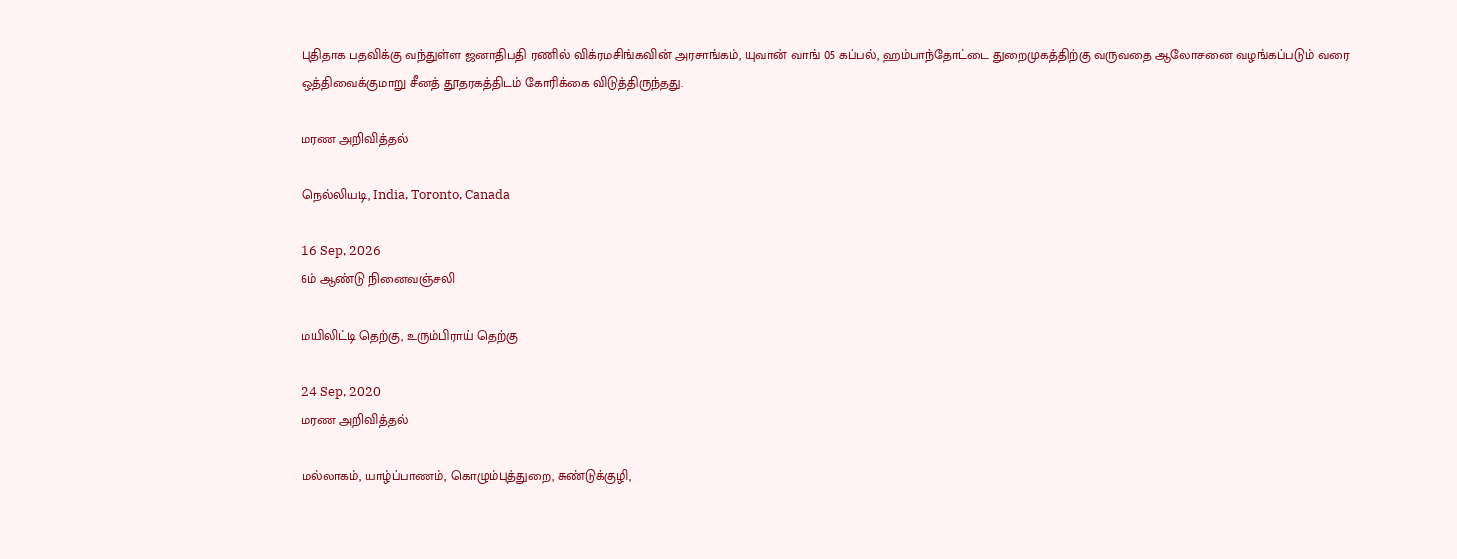புதிதாக பதவிக்கு வந்துள்ள ஜனாதிபதி ரணில் விக்ரமசிங்கவின் அரசாங்கம், யுவான் வாங் 05 கப்பல், ஹம்பாந்தோட்டை துறைமுகத்திற்கு வருவதை ஆலோசனை வழங்கப்படும் வரை ஒத்திவைக்குமாறு சீனத் தூதரகத்திடம் கோரிக்கை விடுத்திருந்தது.

மரண அறிவித்தல்

நெல்லியடி, India, Toronto, Canada

16 Sep, 2026
6ம் ஆண்டு நினைவஞ்சலி

மயிலிட்டி தெற்கு, உரும்பிராய் தெற்கு

24 Sep, 2020
மரண அறிவித்தல்

மல்லாகம், யாழ்ப்பாணம், கொழும்புத்துறை, சுண்டுக்குழி,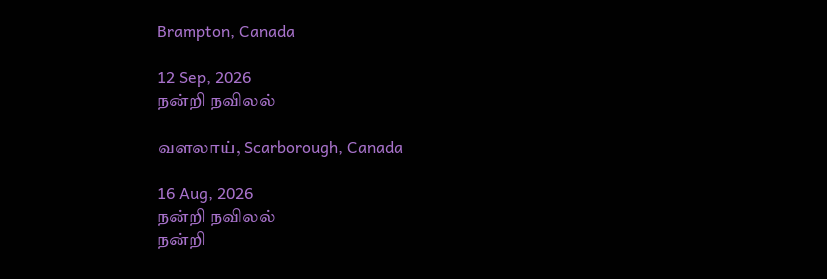Brampton, Canada

12 Sep, 2026
நன்றி நவிலல்

வளலாய், Scarborough, Canada

16 Aug, 2026
நன்றி நவிலல்
நன்றி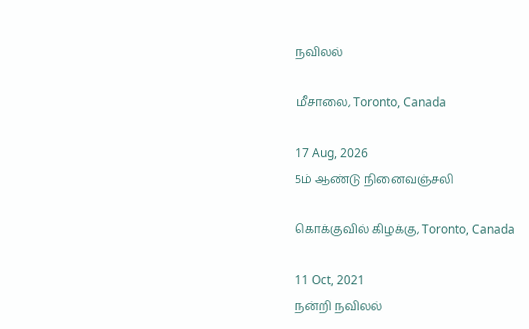நவிலல்

மீசாலை, Toronto, Canada

17 Aug, 2026
5ம் ஆண்டு நினைவஞ்சலி

கொக்குவில் கிழக்கு, Toronto, Canada

11 Oct, 2021
நன்றி நவிலல்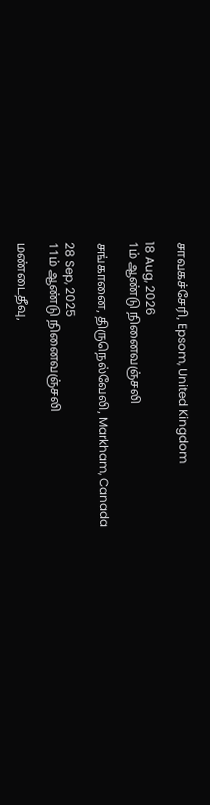சாவகச்சேரி, Epsom, United Kingdom

18 Aug, 2026
1ம் ஆண்டு நினைவஞ்சலி

சங்கானை, திருநெல்வேலி, Markham, Canada

28 Sep, 2025
11ம் ஆண்டு நினைவஞ்சலி

மண்டைதீவு,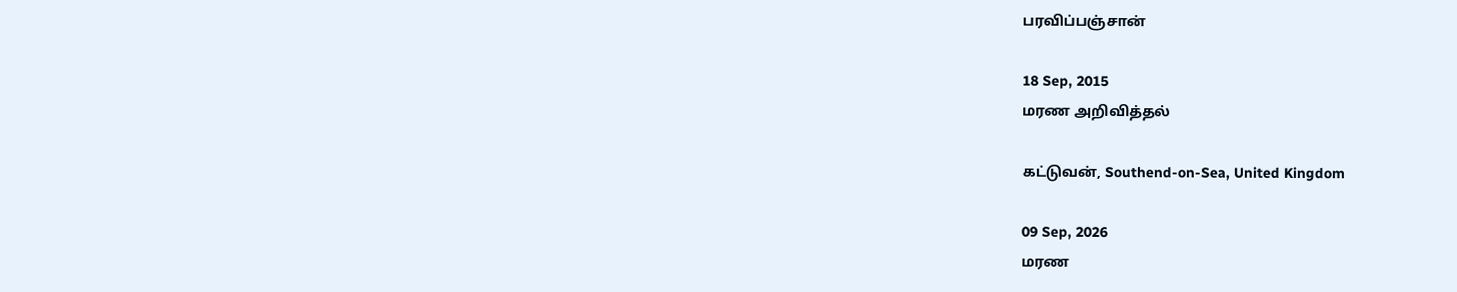பரவிப்பஞ்சான்

18 Sep, 2015
மரண அறிவித்தல்

கட்டுவன், Southend-on-Sea, United Kingdom

09 Sep, 2026
மரண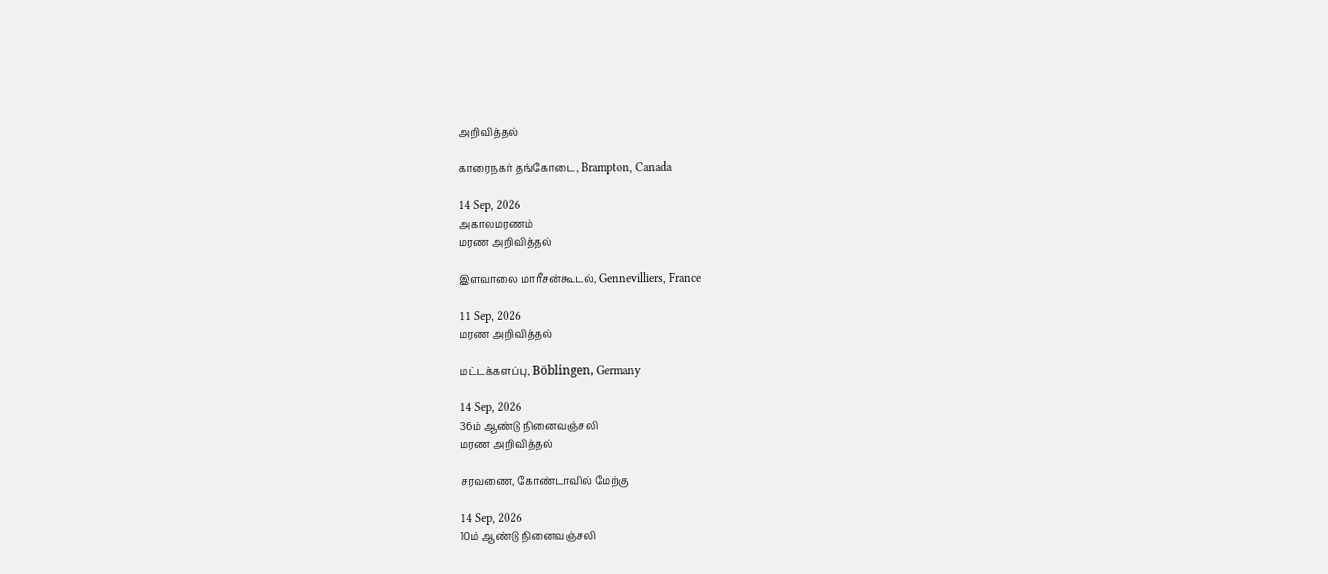அறிவித்தல்

காரைநகர் தங்கோடை, Brampton, Canada

14 Sep, 2026
அகாலமரணம்
மரண அறிவித்தல்

இளவாலை மாரீசன்கூடல், Gennevilliers, France

11 Sep, 2026
மரண அறிவித்தல்

மட்டக்களப்பு, Böblingen, Germany

14 Sep, 2026
36ம் ஆண்டு நினைவஞ்சலி
மரண அறிவித்தல்

சரவணை, கோண்டாவில் மேற்கு

14 Sep, 2026
10ம் ஆண்டு நினைவஞ்சலி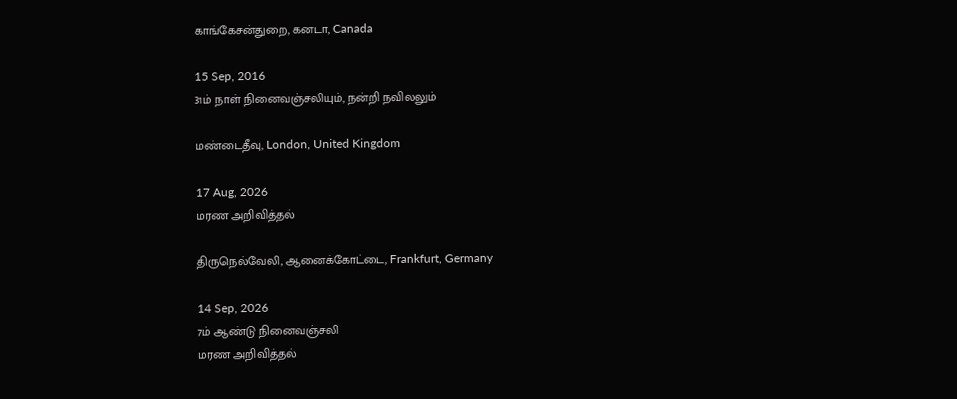காங்கேசன்துறை, கனடா, Canada

15 Sep, 2016
31ம் நாள் நினைவஞ்சலியும், நன்றி நவிலலும்

மண்டைதீவு, London, United Kingdom

17 Aug, 2026
மரண அறிவித்தல்

திருநெல்வேலி, ஆனைக்கோட்டை, Frankfurt, Germany

14 Sep, 2026
7ம் ஆண்டு நினைவஞ்சலி
மரண அறிவித்தல்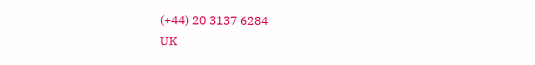(+44) 20 3137 6284
UK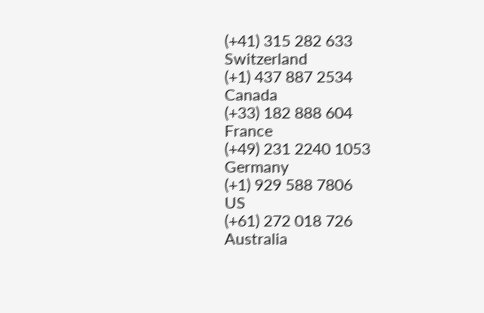(+41) 315 282 633
Switzerland
(+1) 437 887 2534
Canada
(+33) 182 888 604
France
(+49) 231 2240 1053
Germany
(+1) 929 588 7806
US
(+61) 272 018 726
Australia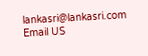lankasri@lankasri.com
Email US